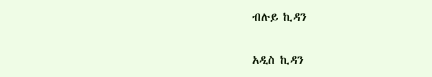ብሉይ ኪዳን

አዲስ ኪዳን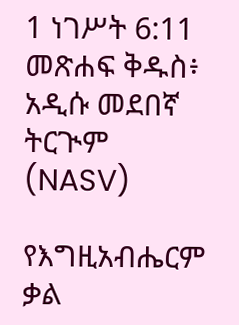1 ነገሥት 6:11 መጽሐፍ ቅዱስ፥ አዲሱ መደበኛ ትርጒም (NASV)

የእግዚአብሔርም ቃል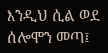እንዲህ ሲል ወደ ሰሎሞን መጣ፤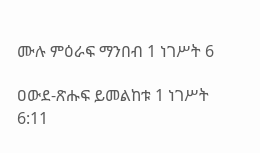ሙሉ ምዕራፍ ማንበብ 1 ነገሥት 6

ዐውደ-ጽሑፍ ይመልከቱ 1 ነገሥት 6:11